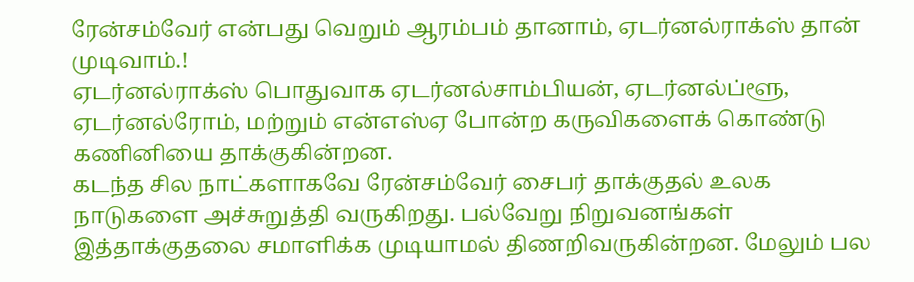ரேன்சம்வேர் என்பது வெறும் ஆரம்பம் தானாம், ஏடர்னல்ராக்ஸ் தான் முடிவாம்.!
ஏடர்னல்ராக்ஸ் பொதுவாக ஏடர்னல்சாம்பியன், ஏடர்னல்ப்ளூ, ஏடர்னல்ரோம், மற்றும் என்எஸ்ஏ போன்ற கருவிகளைக் கொண்டு கணினியை தாக்குகின்றன.
கடந்த சில நாட்களாகவே ரேன்சம்வேர் சைபர் தாக்குதல் உலக நாடுகளை அச்சுறுத்தி வருகிறது. பல்வேறு நிறுவனங்கள் இத்தாக்குதலை சமாளிக்க முடியாமல் திணறிவருகின்றன. மேலும் பல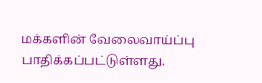மக்களின் வேலைவாய்ப்பு பாதிக்கப்பட்டுள்ளது.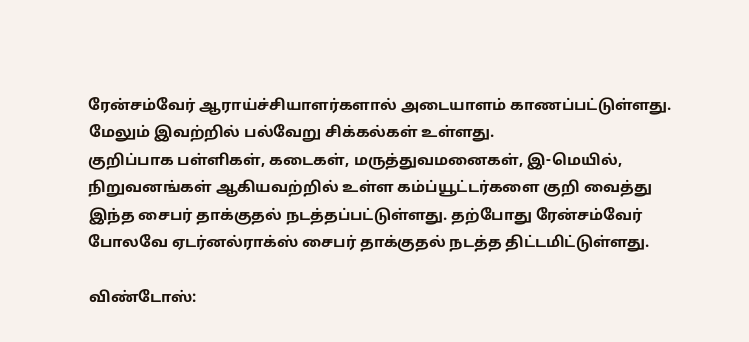ரேன்சம்வேர் ஆராய்ச்சியாளர்களால் அடையாளம் காணப்பட்டுள்ளது. மேலும் இவற்றில் பல்வேறு சிக்கல்கள் உள்ளது.
குறிப்பாக பள்ளிகள், கடைகள், மருத்துவமனைகள், இ-மெயில், நிறுவனங்கள் ஆகியவற்றில் உள்ள கம்ப்யூட்டர்களை குறி வைத்து இந்த சைபர் தாக்குதல் நடத்தப்பட்டுள்ளது. தற்போது ரேன்சம்வேர் போலவே ஏடர்னல்ராக்ஸ் சைபர் தாக்குதல் நடத்த திட்டமிட்டுள்ளது.

விண்டோஸ்: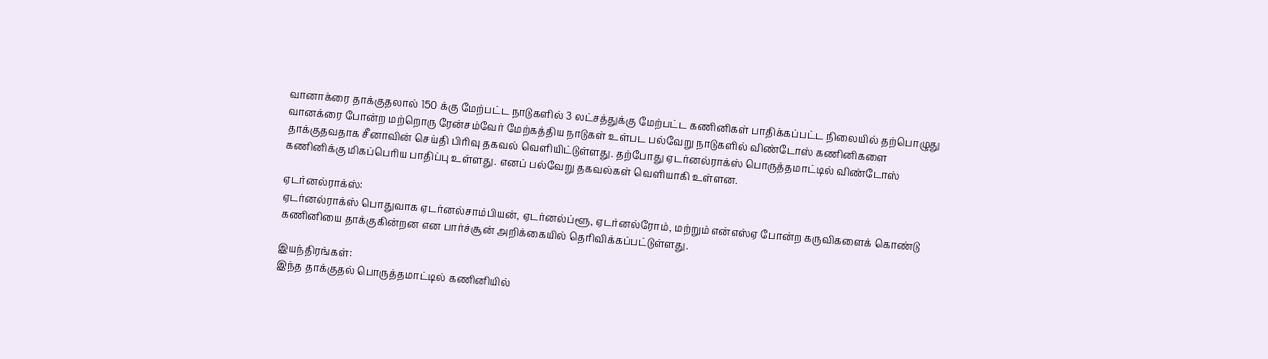வானாக்ரை தாக்குதலால் 150 க்கு மேற்பட்ட நாடுகளில் 3 லட்சத்துக்கு மேற்பட்ட கணினிகள் பாதிக்கப்பட்ட நிலையில் தற்பொழுது வானக்ரை போன்ற மற்றொரு ரேன்சம்வேர் மேற்கத்திய நாடுகள் உள்பட பல்வேறு நாடுகளில் விண்டோஸ் கணினிகளை தாக்குதவதாக சீனாவின் செய்தி பிரிவு தகவல் வெளியிட்டுள்ளது. தற்போது ஏடர்னல்ராக்ஸ் பொருத்தமாட்டில் விண்டோஸ் கணினிக்கு மிகப்பெரிய பாதிப்பு உள்ளது. எனப் பல்வேறு தகவல்கள் வெளியாகி உள்ளன.

ஏடர்னல்ராக்ஸ்:
ஏடர்னல்ராக்ஸ் பொதுவாக ஏடர்னல்சாம்பியன், ஏடர்னல்ப்ளூ, ஏடர்னல்ரோம், மற்றும் என்எஸ்ஏ போன்ற கருவிகளைக் கொண்டு கணினியை தாக்குகின்றன என பார்ச்சூன் அறிக்கையில் தெரிவிக்கப்பட்டுள்ளது.

இயந்திரங்கள்:
இந்த தாக்குதல் பொருத்தமாட்டில் கணினியில்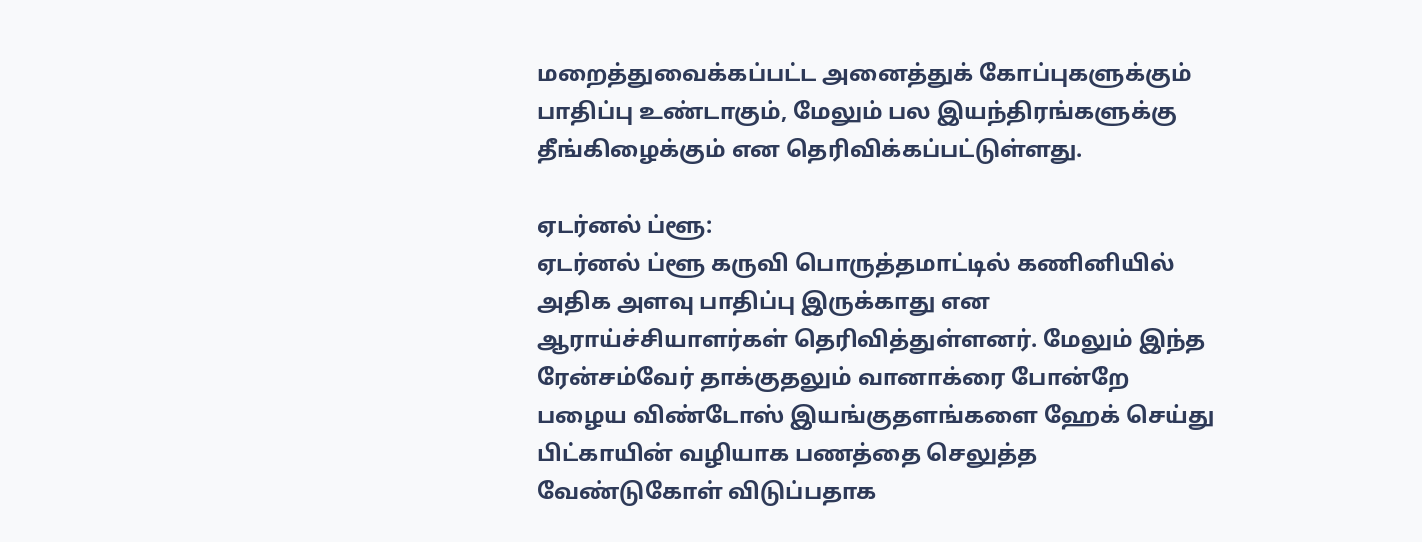மறைத்துவைக்கப்பட்ட அனைத்துக் கோப்புகளுக்கும் பாதிப்பு உண்டாகும், மேலும் பல இயந்திரங்களுக்கு தீங்கிழைக்கும் என தெரிவிக்கப்பட்டுள்ளது.

ஏடர்னல் ப்ளூ:
ஏடர்னல் ப்ளூ கருவி பொருத்தமாட்டில் கணினியில் அதிக அளவு பாதிப்பு இருக்காது என ஆராய்ச்சியாளர்கள் தெரிவித்துள்ளனர். மேலும் இந்த ரேன்சம்வேர் தாக்குதலும் வானாக்ரை போன்றே பழைய விண்டோஸ் இயங்குதளங்களை ஹேக் செய்து பிட்காயின் வழியாக பணத்தை செலுத்த வேண்டுகோள் விடுப்பதாக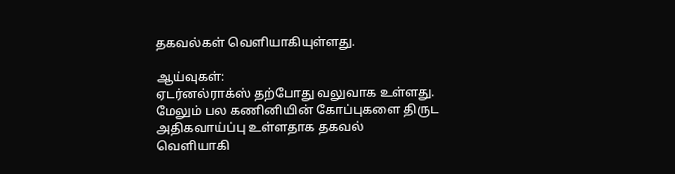தகவல்கள் வெளியாகியுள்ளது.

ஆய்வுகள்:
ஏடர்னல்ராக்ஸ் தற்போது வலுவாக உள்ளது. மேலும் பல கணினியின் கோப்புகளை திருட அதிகவாய்ப்பு உள்ளதாக தகவல் வெளியாகி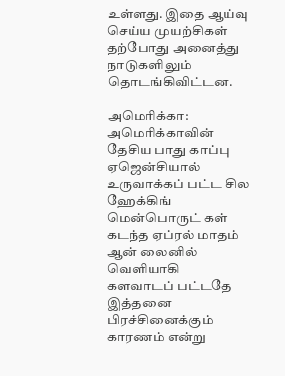உள்ளது. இதை ஆய்வு செய்ய முயற்சிகள் தற்போது அனைத்து நாடுகளிலும் தொடங்கிவிட்டன.

அமெரிக்கா:
அமெரிக்காவின் தேசிய பாது காப்பு ஏஜென்சியால் உருவாக்கப் பட்ட சில ஹேக்கிங் மென்பொருட் கள் கடந்த ஏப்ரல் மாதம் ஆன் லைனில் வெளியாகி களவாடப் பட்டதே இத்தனை பிரச்சினைக்கும் காரணம் என்று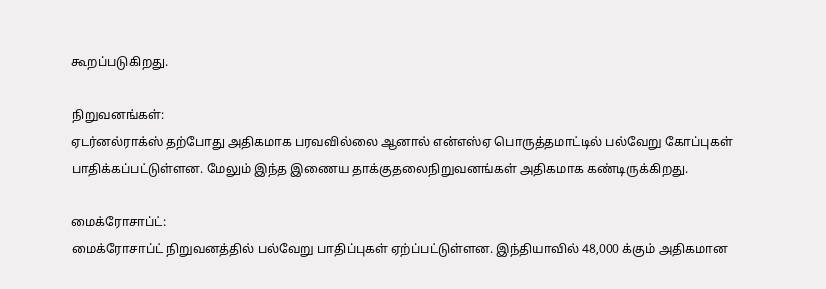கூறப்படுகிறது.

நிறுவனங்கள்:
ஏடர்னல்ராக்ஸ் தற்போது அதிகமாக பரவவில்லை ஆனால் என்எஸ்ஏ பொருத்தமாட்டில் பல்வேறு கோப்புகள் பாதிக்கப்பட்டுள்ளன. மேலும் இந்த இணைய தாக்குதலைநிறுவனங்கள் அதிகமாக கண்டிருக்கிறது.

மைக்ரோசாப்ட்:
மைக்ரோசாப்ட் நிறுவனத்தில் பல்வேறு பாதிப்புகள் ஏற்ப்பட்டுள்ளன. இந்தியாவில் 48,000 க்கும் அதிகமான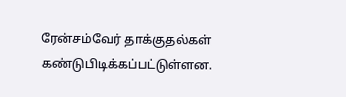ரேன்சம்வேர் தாக்குதல்கள் கண்டுபிடிக்கப்பட்டுள்ளன.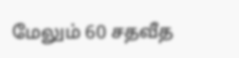மேலும் 60 சதவீத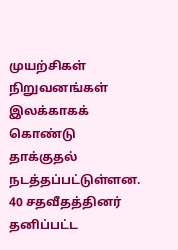முயற்சிகள் நிறுவனங்கள் இலக்காகக் கொண்டு தாக்குதல் நடத்தப்பட்டுள்ளன. 40 சதவீதத்தினர் தனிப்பட்ட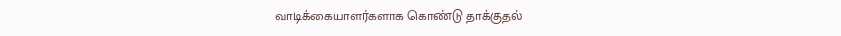வாடிக்கையாளர்களாக கொண்டு தாக்குதல்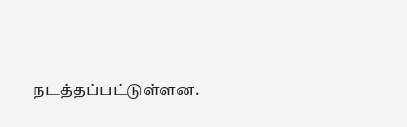நடத்தப்பட்டுள்ளன.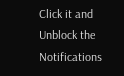Click it and Unblock the Notifications